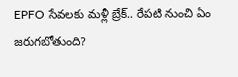EPFO సేవలకు మళ్లీ బ్రేక్.. రేపటి నుంచి ఏం జరుగబోతుంది?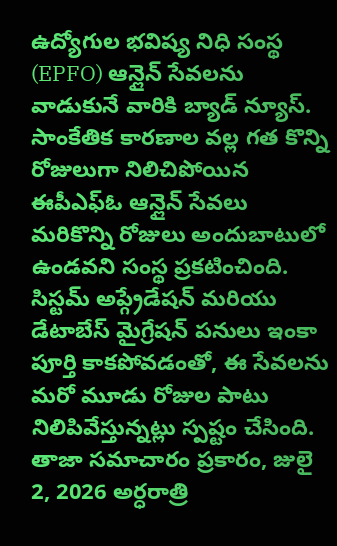ఉద్యోగుల భవిష్య నిధి సంస్థ (EPFO) ఆన్లైన్ సేవలను వాడుకునే వారికి బ్యాడ్ న్యూస్. సాంకేతిక కారణాల వల్ల గత కొన్ని రోజులుగా నిలిచిపోయిన ఈపీఎఫ్ఓ ఆన్లైన్ సేవలు మరికొన్ని రోజులు అందుబాటులో ఉండవని సంస్థ ప్రకటించింది. సిస్టమ్ అప్గ్రేడేషన్ మరియు డేటాబేస్ మైగ్రేషన్ పనులు ఇంకా పూర్తి కాకపోవడంతో, ఈ సేవలను మరో మూడు రోజుల పాటు నిలిపివేస్తున్నట్లు స్పష్టం చేసింది. తాజా సమాచారం ప్రకారం, జులై 2, 2026 అర్ధరాత్రి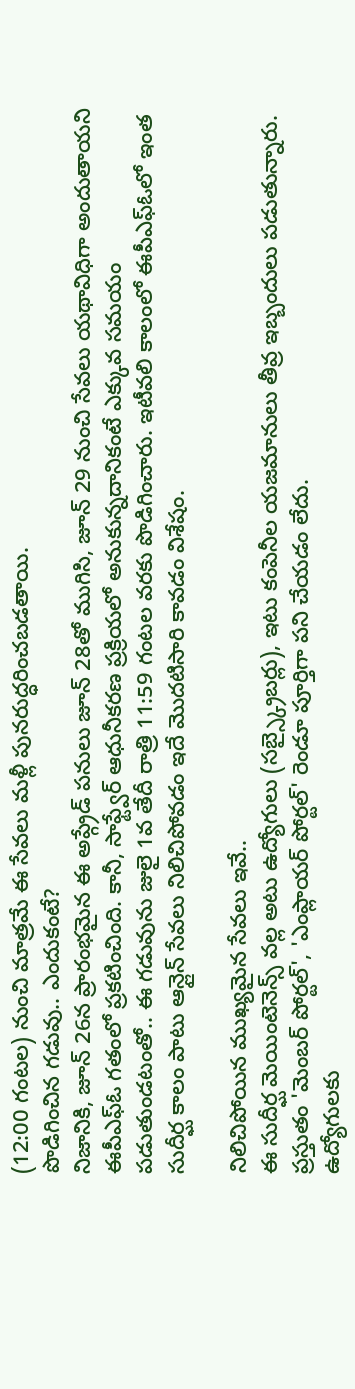(12:00 గంటల) నుంచి మాత్రమే ఈ సేవలు మళ్లీ పునరుద్ధరించబడతాయి.
పొడిగించిన గడువు.. ఎందుకంటే?
నిజానికి, జూన్ 26న ప్రారంభమైన ఈ అప్గ్రేడ్ పనులు జూన్ 28తో ముగిసి, జూన్ 29 నుంచి సేవలు యథావిధిగా అందుతాయని ఈపీఎఫ్ఓ గతంలో ప్రకటించింది. కానీ, సాఫ్ట్వేర్ ఆధునీకరణ ప్రక్రియలో అనుకున్నదానికంటే ఎక్కువ సమయం పడుతుండటంతో.. ఈ గడువును జులై 1వ తేదీ రాత్రి 11:59 గంటల వరకు పొడిగించారు. ఇటీవలి కాలంలో ఈపీఎఫ్ఓలో ఇంత సుదీర్ఘ కాలం పాటు ఆన్లైన్ సేవలు నిలిచిపోవడం ఇదే మొదటిసారి కావడం విశేషం.

నిలిచిపోయిన ముఖ్యమైన సేవలు ఇవే..
ఈ సుదీర్ఘ మెయింటెనెన్స్ వల్ల అటు ఉద్యోగులు (సబ్స్క్రైబర్లు), ఇటు కంపెనీల యజమానులు తీవ్ర ఇబ్బందులు పడుతున్నారు. ప్రస్తుతం 'మెంబర్ పోర్టల్', 'ఎంప్లాయర్ పోర్టల్' రెండూ పూర్తిగా పని చేయడం లేదు.
ఉద్యోగులకు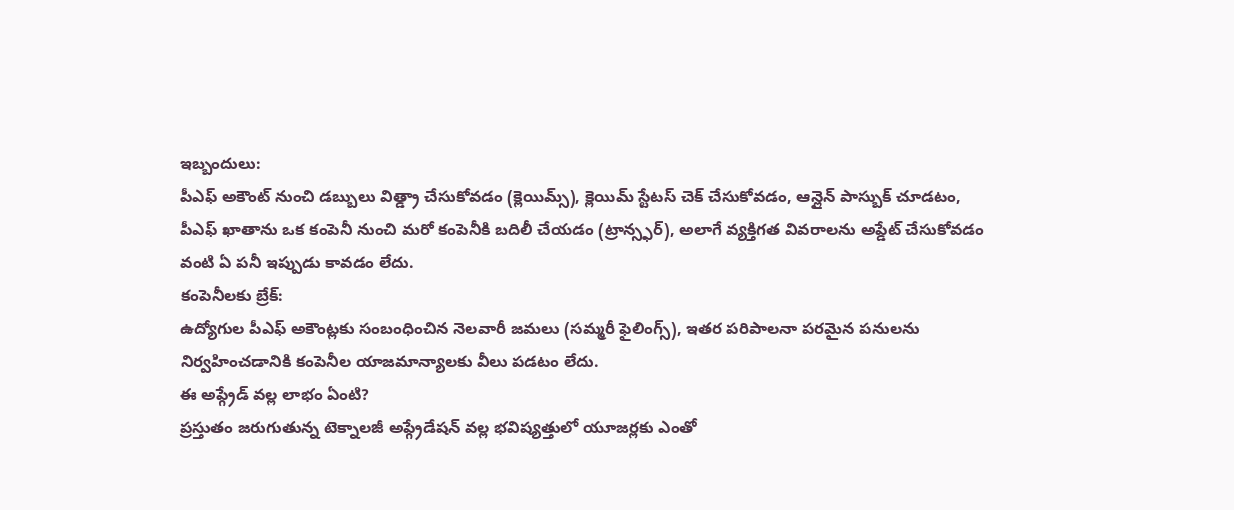ఇబ్బందులు:
పీఎఫ్ అకౌంట్ నుంచి డబ్బులు విత్డ్రా చేసుకోవడం (క్లెయిమ్స్), క్లెయిమ్ స్టేటస్ చెక్ చేసుకోవడం, ఆన్లైన్ పాస్బుక్ చూడటం, పీఎఫ్ ఖాతాను ఒక కంపెనీ నుంచి మరో కంపెనీకి బదిలీ చేయడం (ట్రాన్స్ఫర్), అలాగే వ్యక్తిగత వివరాలను అప్డేట్ చేసుకోవడం వంటి ఏ పనీ ఇప్పుడు కావడం లేదు.
కంపెనీలకు బ్రేక్:
ఉద్యోగుల పీఎఫ్ అకౌంట్లకు సంబంధించిన నెలవారీ జమలు (సమ్మరీ ఫైలింగ్స్), ఇతర పరిపాలనా పరమైన పనులను నిర్వహించడానికి కంపెనీల యాజమాన్యాలకు వీలు పడటం లేదు.
ఈ అప్గ్రేడ్ వల్ల లాభం ఏంటి?
ప్రస్తుతం జరుగుతున్న టెక్నాలజీ అప్గ్రేడేషన్ వల్ల భవిష్యత్తులో యూజర్లకు ఎంతో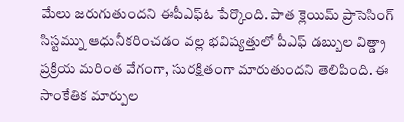మేలు జరుగుతుందని ఈపీఎఫ్ఓ పేర్కొంది. పాత క్లెయిమ్ ప్రాసెసింగ్ సిస్టమ్ను ఆధునీకరించడం వల్ల భవిష్యత్తులో పీఎఫ్ డబ్బుల విత్డ్రా ప్రక్రియ మరింత వేగంగా, సురక్షితంగా మారుతుందని తెలిపింది. ఈ సాంకేతిక మార్పుల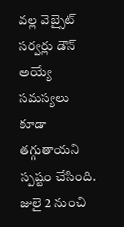వల్ల వెబ్సైట్ సర్వర్లు డౌన్ అయ్యే సమస్యలు కూడా తగ్గుతాయని స్పష్టం చేసింది.
జులై 2 నుంచి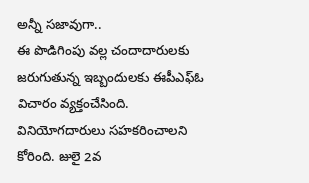అన్నీ సజావుగా..
ఈ పొడిగింపు వల్ల చందాదారులకు జరుగుతున్న ఇబ్బందులకు ఈపీఎఫ్ఓ విచారం వ్యక్తంచేసింది. వినియోగదారులు సహకరించాలని కోరింది. జులై 2వ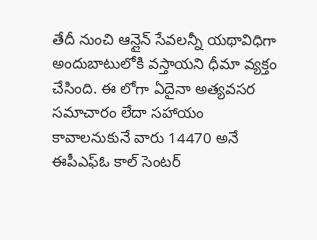తేదీ నుంచి ఆన్లైన్ సేవలన్నీ యథావిధిగా అందుబాటులోకి వస్తాయని ధీమా వ్యక్తం చేసింది. ఈ లోగా ఏదైనా అత్యవసర సమాచారం లేదా సహాయం కావాలనుకునే వారు 14470 అనే ఈపీఎఫ్ఓ కాల్ సెంటర్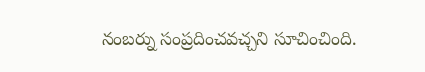నంబర్ను సంప్రదించవచ్చని సూచించింది.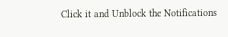Click it and Unblock the Notifications